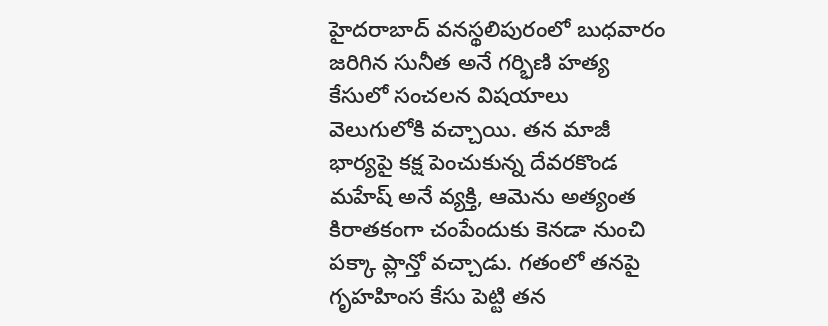హైదరాబాద్ వనస్థలిపురంలో బుధవారం జరిగిన సునీత అనే గర్భిణి హత్య కేసులో సంచలన విషయాలు వెలుగులోకి వచ్చాయి. తన మాజీ భార్యపై కక్ష పెంచుకున్న దేవరకొండ మహేష్ అనే వ్యక్తి, ఆమెను అత్యంత కిరాతకంగా చంపేందుకు కెనడా నుంచి పక్కా ప్లాన్తో వచ్చాడు. గతంలో తనపై గృహహింస కేసు పెట్టి తన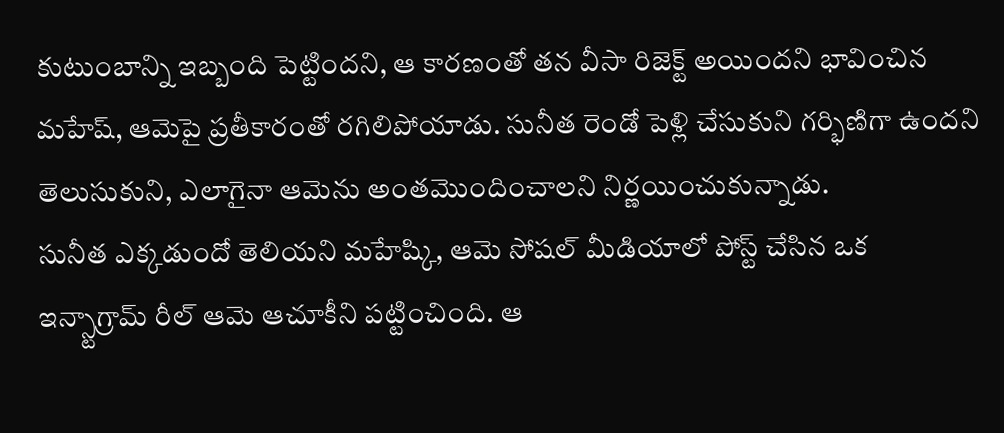కుటుంబాన్ని ఇబ్బంది పెట్టిందని, ఆ కారణంతో తన వీసా రిజెక్ట్ అయిందని భావించిన మహేష్, ఆమెపై ప్రతీకారంతో రగిలిపోయాడు. సునీత రెండో పెళ్లి చేసుకుని గర్భిణిగా ఉందని తెలుసుకుని, ఎలాగైనా ఆమెను అంతమొందించాలని నిర్ణయించుకున్నాడు.
సునీత ఎక్కడుందో తెలియని మహేష్కి, ఆమె సోషల్ మీడియాలో పోస్ట్ చేసిన ఒక ఇన్స్టాగ్రామ్ రీల్ ఆమె ఆచూకీని పట్టించింది. ఆ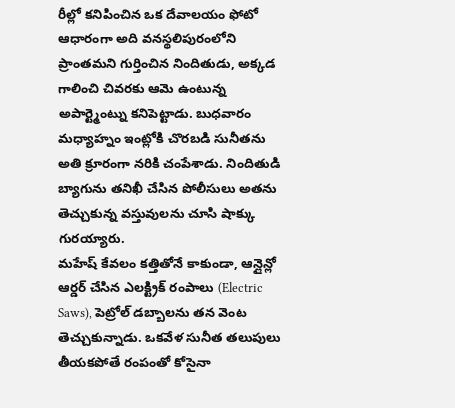రీల్లో కనిపించిన ఒక దేవాలయం ఫోటో ఆధారంగా అది వనస్థలిపురంలోని ప్రాంతమని గుర్తించిన నిందితుడు, అక్కడ గాలించి చివరకు ఆమె ఉంటున్న అపార్ట్మెంట్ను కనిపెట్టాడు. బుధవారం మధ్యాహ్నం ఇంట్లోకి చొరబడి సునీతను అతి క్రూరంగా నరికి చంపేశాడు. నిందితుడి బ్యాగును తనిఖీ చేసిన పోలీసులు అతను తెచ్చుకున్న వస్తువులను చూసి షాక్కు గురయ్యారు.
మహేష్ కేవలం కత్తితోనే కాకుండా, ఆన్లైన్లో ఆర్డర్ చేసిన ఎలక్ట్రిక్ రంపాలు (Electric Saws), పెట్రోల్ డబ్బాలను తన వెంట తెచ్చుకున్నాడు. ఒకవేళ సునీత తలుపులు తీయకపోతే రంపంతో కోసైనా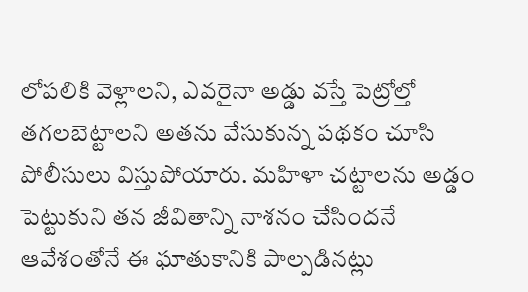లోపలికి వెళ్లాలని, ఎవరైనా అడ్డు వస్తే పెట్రోల్తో తగలబెట్టాలని అతను వేసుకున్న పథకం చూసి పోలీసులు విస్తుపోయారు. మహిళా చట్టాలను అడ్డం పెట్టుకుని తన జీవితాన్ని నాశనం చేసిందనే ఆవేశంతోనే ఈ ఘాతుకానికి పాల్పడినట్లు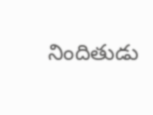నిందితుడు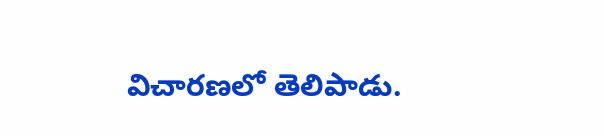విచారణలో తెలిపాడు.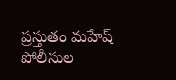ప్రస్తుతం మహేష్ పోలీసుల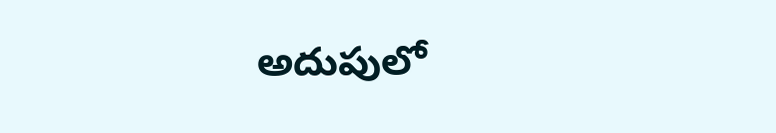అదుపులో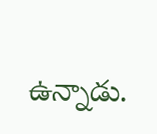ఉన్నాడు.